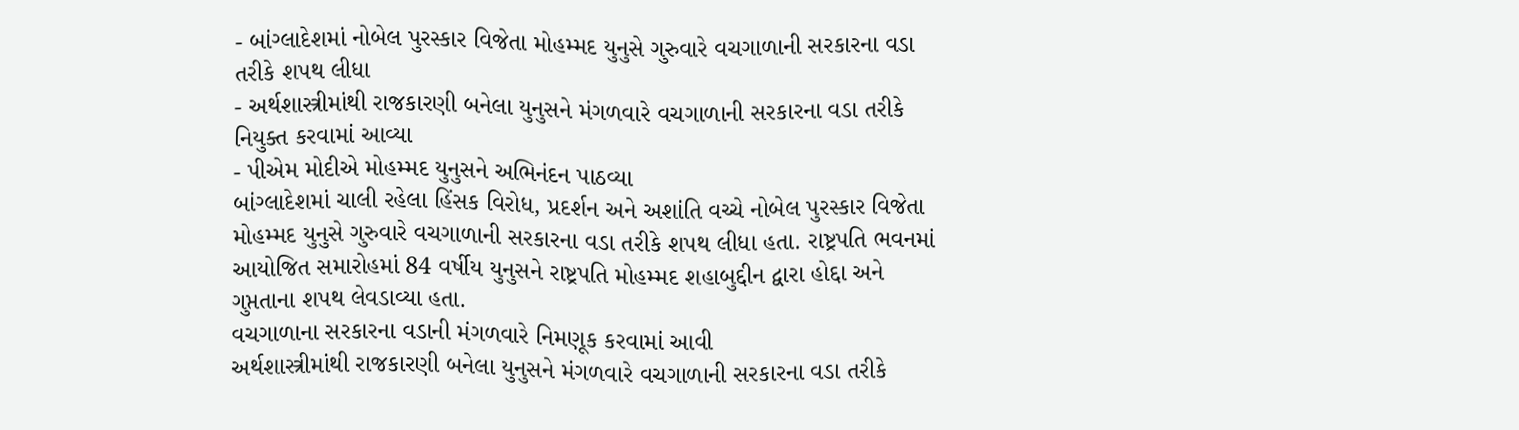- બાંગ્લાદેશમાં નોબેલ પુરસ્કાર વિજેતા મોહમ્મદ યુનુસે ગુરુવારે વચગાળાની સરકારના વડા તરીકે શપથ લીધા
- અર્થશાસ્ત્રીમાંથી રાજકારણી બનેલા યુનુસને મંગળવારે વચગાળાની સરકારના વડા તરીકે નિયુક્ત કરવામાં આવ્યા
- પીએમ મોદીએ મોહમ્મદ યુનુસને અભિનંદન પાઠવ્યા
બાંગ્લાદેશમાં ચાલી રહેલા હિંસક વિરોધ, પ્રદર્શન અને અશાંતિ વચ્ચે નોબેલ પુરસ્કાર વિજેતા મોહમ્મદ યુનુસે ગુરુવારે વચગાળાની સરકારના વડા તરીકે શપથ લીધા હતા. રાષ્ટ્રપતિ ભવનમાં આયોજિત સમારોહમાં 84 વર્ષીય યુનુસને રાષ્ટ્રપતિ મોહમ્મદ શહાબુદ્દીન દ્વારા હોદ્દા અને ગુપ્તતાના શપથ લેવડાવ્યા હતા.
વચગાળાના સરકારના વડાની મંગળવારે નિમણૂક કરવામાં આવી
અર્થશાસ્ત્રીમાંથી રાજકારણી બનેલા યુનુસને મંગળવારે વચગાળાની સરકારના વડા તરીકે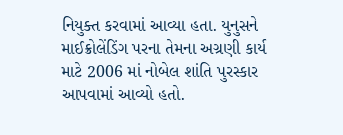નિયુક્ત કરવામાં આવ્યા હતા. યુનુસને માઈક્રોલેંડિંગ પરના તેમના અગ્રણી કાર્ય માટે 2006 માં નોબેલ શાંતિ પુરસ્કાર આપવામાં આવ્યો હતો.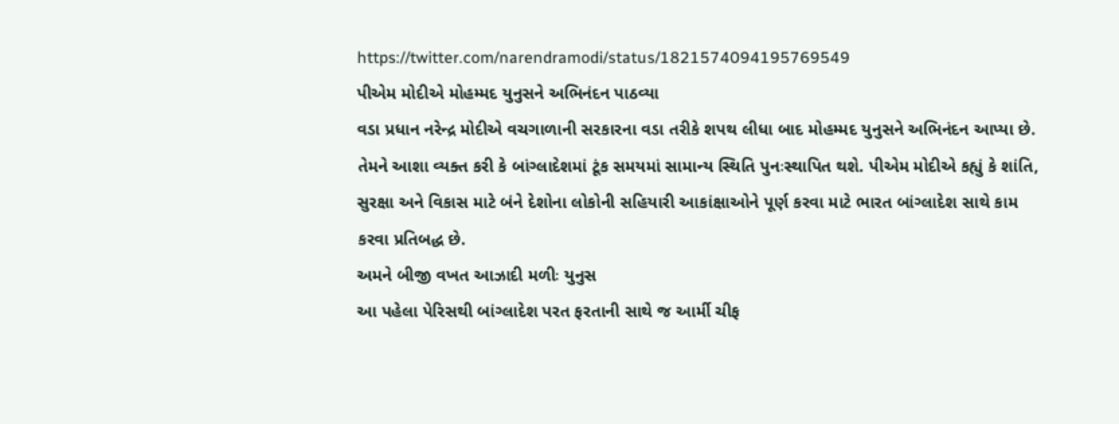https://twitter.com/narendramodi/status/1821574094195769549
પીએમ મોદીએ મોહમ્મદ યુનુસને અભિનંદન પાઠવ્યા
વડા પ્રધાન નરેન્દ્ર મોદીએ વચગાળાની સરકારના વડા તરીકે શપથ લીધા બાદ મોહમ્મદ યુનુસને અભિનંદન આપ્યા છે. તેમને આશા વ્યક્ત કરી કે બાંગ્લાદેશમાં ટૂંક સમયમાં સામાન્ય સ્થિતિ પુનઃસ્થાપિત થશે. પીએમ મોદીએ કહ્યું કે શાંતિ, સુરક્ષા અને વિકાસ માટે બંને દેશોના લોકોની સહિયારી આકાંક્ષાઓને પૂર્ણ કરવા માટે ભારત બાંગ્લાદેશ સાથે કામ કરવા પ્રતિબદ્ધ છે.
અમને બીજી વખત આઝાદી મળીઃ યુનુસ
આ પહેલા પેરિસથી બાંગ્લાદેશ પરત ફરતાની સાથે જ આર્મી ચીફ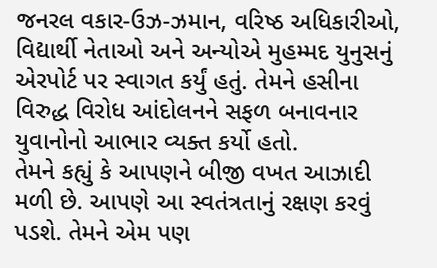જનરલ વકાર-ઉઝ-ઝમાન, વરિષ્ઠ અધિકારીઓ, વિદ્યાર્થી નેતાઓ અને અન્યોએ મુહમ્મદ યુનુસનું એરપોર્ટ પર સ્વાગત કર્યું હતું. તેમને હસીના વિરુદ્ધ વિરોધ આંદોલનને સફળ બનાવનાર યુવાનોનો આભાર વ્યક્ત કર્યો હતો.
તેમને કહ્યું કે આપણને બીજી વખત આઝાદી મળી છે. આપણે આ સ્વતંત્રતાનું રક્ષણ કરવું પડશે. તેમને એમ પણ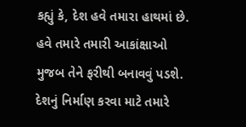કહ્યું કે, દેશ હવે તમારા હાથમાં છે. હવે તમારે તમારી આકાંક્ષાઓ મુજબ તેને ફરીથી બનાવવું પડશે. દેશનું નિર્માણ કરવા માટે તમારે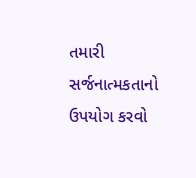તમારી સર્જનાત્મકતાનો ઉપયોગ કરવો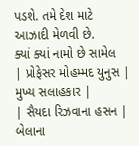પડશે. તમે દેશ માટે આઝાદી મેળવી છે.
ક્યાં ક્યાં નામો છે સામેલ
| પ્રોફેસર મોહમ્મદ યુનુસ | મુખ્ય સલાહકાર |
| સૈયદા રિઝવાના હસન | બેલાના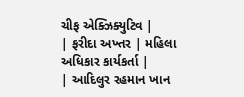ચીફ એક્ઝિક્યુટિવ |
| ફરીદા અખ્તર | મહિલા અધિકાર કાર્યકર્તા |
| આદિલુર રહમાન ખાન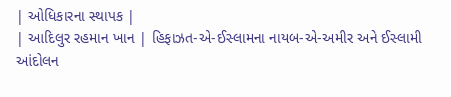| ઓધિકારના સ્થાપક |
| આદિલુર રહમાન ખાન | હિફાઝત-એ-ઈસ્લામના નાયબ-એ-અમીર અને ઈસ્લામી આંદોલન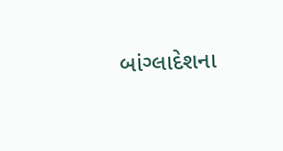બાંગ્લાદેશના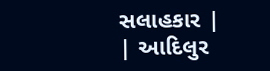સલાહકાર |
| આદિલુર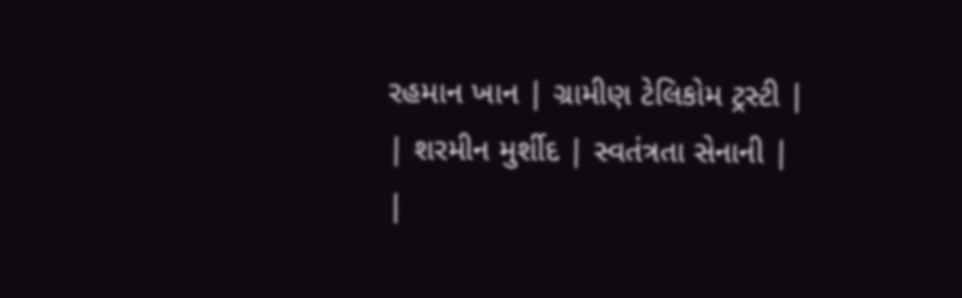રહમાન ખાન | ગ્રામીણ ટેલિકોમ ટ્રસ્ટી |
| શરમીન મુર્શીદ | સ્વતંત્રતા સેનાની |
|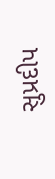સુપ્રદીપ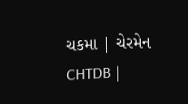ચકમા | ચેરમેન CHTDB |